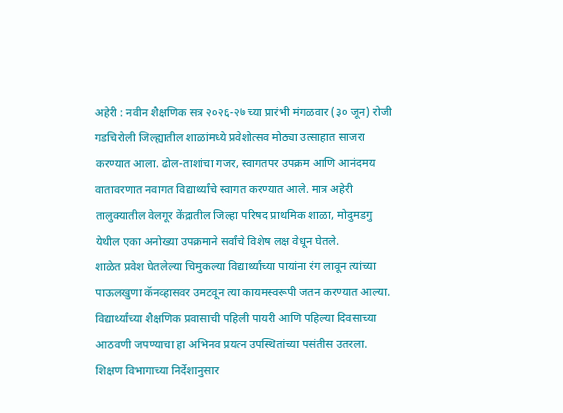अहेरी : नवीन शैक्षणिक सत्र २०२६-२७ च्या प्रारंभी मंगळवार (३० जून) रोजी गडचिरोली जिल्ह्यातील शाळांमध्ये प्रवेशोत्सव मोठ्या उत्साहात साजरा करण्यात आला. ढोल-ताशांचा गजर, स्वागतपर उपक्रम आणि आनंदमय वातावरणात नवागत विद्यार्थ्यांचे स्वागत करण्यात आले. मात्र अहेरी तालुक्यातील वेलगूर केंद्रातील जिल्हा परिषद प्राथमिक शाळा, मोदुमडगु येथील एका अनोख्या उपक्रमाने सर्वांचे विशेष लक्ष वेधून घेतले.
शाळेत प्रवेश घेतलेल्या चिमुकल्या विद्यार्थ्यांच्या पायांना रंग लावून त्यांच्या पाऊलखुणा कॅनव्हासवर उमटवून त्या कायमस्वरूपी जतन करण्यात आल्या. विद्यार्थ्यांच्या शैक्षणिक प्रवासाची पहिली पायरी आणि पहिल्या दिवसाच्या आठवणी जपण्याचा हा अभिनव प्रयत्न उपस्थितांच्या पसंतीस उतरला.
शिक्षण विभागाच्या निर्देशानुसार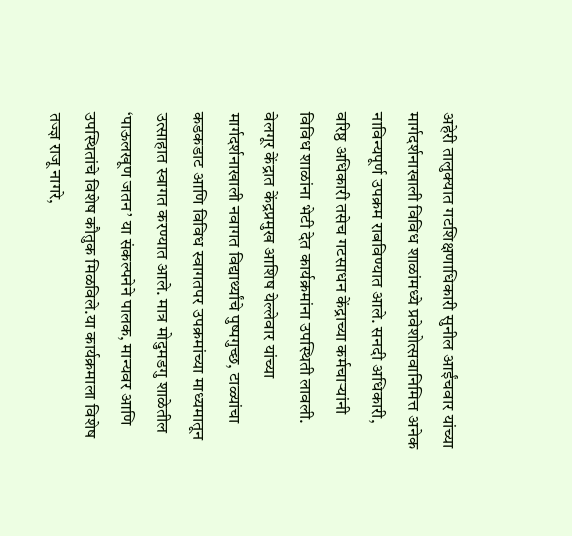अहेरी तालुक्यात गटशिक्षणाधिकारी सुनील आईंचवार यांच्या मार्गदर्शनाखाली विविध शाळांमध्ये प्रवेशोत्सवानिमित्त अनेक नाविन्यपूर्ण उपक्रम राबविण्यात आले. सनदी अधिकारी, वरिष्ठ अधिकारी तसेच गटसाधन केंद्राच्या कर्मचाऱ्यांनी विविध शाळांना भेटी देत कार्यक्रमांना उपस्थिती लावली.
वेलगूर केंद्रात केंद्रप्रमुख आशिष येल्लेवार यांच्या मार्गदर्शनाखाली नवागत विद्यार्थ्यांचे पुष्पगुच्छ, टाळ्यांचा कडकडाट आणि विविध स्वागतपर उपक्रमांच्या माध्यमातून उत्साहात स्वागत करण्यात आले. मात्र मोदुमडगु शाळेतील ‘पाऊलखूण जतन’ या संकल्पनेने पालक, मान्यवर आणि उपस्थितांचे विशेष कौतुक मिळविले.या कार्यक्रमाला विशेष तज्ज्ञ राजू नागरे,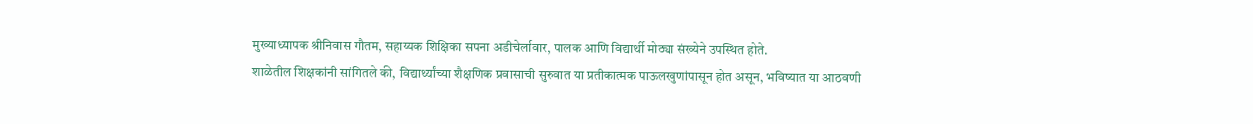मुख्याध्यापक श्रीनिवास गौतम, सहाय्यक शिक्षिका सपना अडीचेर्लावार, पालक आणि विद्यार्थी मोठ्या संख्येने उपस्थित होते.
शाळेतील शिक्षकांनी सांगितले की, विद्यार्थ्यांच्या शैक्षणिक प्रवासाची सुरुवात या प्रतीकात्मक पाऊलखुणांपासून होत असून, भविष्यात या आठवणी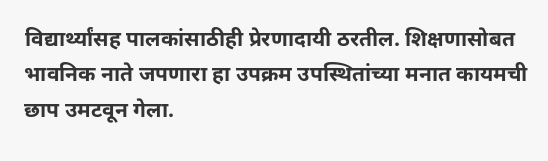विद्यार्थ्यांसह पालकांसाठीही प्रेरणादायी ठरतील. शिक्षणासोबत भावनिक नाते जपणारा हा उपक्रम उपस्थितांच्या मनात कायमची छाप उमटवून गेला.